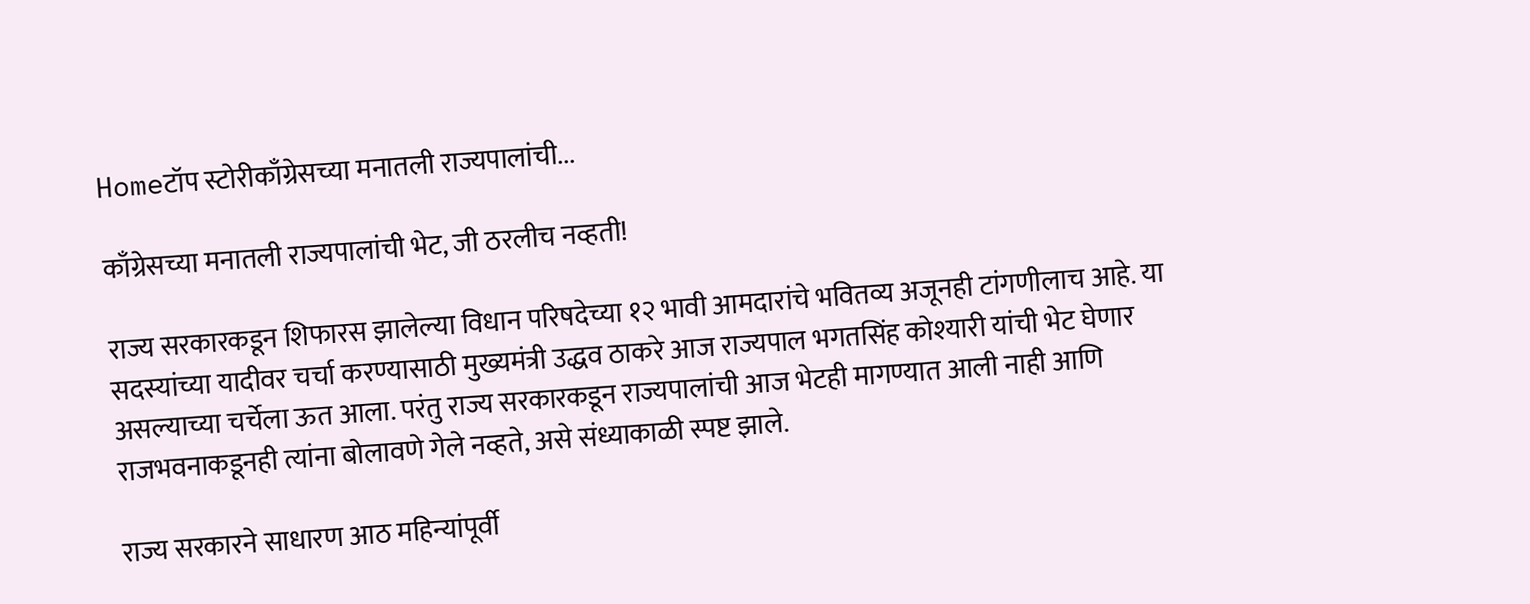Homeटॉप स्टोरीकाँग्रेसच्या मनातली राज्यपालांची...

काँग्रेसच्या मनातली राज्यपालांची भेट, जी ठरलीच नव्हती!

राज्य सरकारकडून शिफारस झालेल्या विधान परिषदेच्या १२ भावी आमदारांचे भवितव्य अजूनही टांगणीलाच आहे. या सदस्यांच्या यादीवर चर्चा करण्यासाठी मुख्यमंत्री उद्धव ठाकरे आज राज्यपाल भगतसिंह कोश्यारी यांची भेट घेणार असल्याच्या चर्चेला ऊत आला. परंतु राज्य सरकारकडून राज्यपालांची आज भेटही मागण्यात आली नाही आणि राजभवनाकडूनही त्यांना बोलावणे गेले नव्हते, असे संध्याकाळी स्पष्ट झाले.

राज्य सरकारने साधारण आठ महिन्यांपूर्वी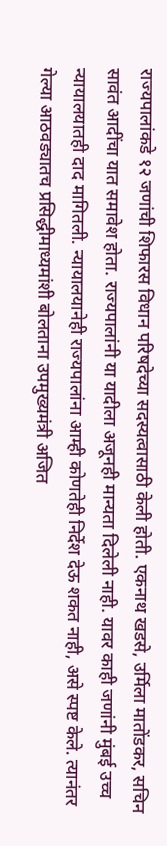राज्यपालांकडे १२ जणांची शिफारस विधान परिषदेच्या सदस्यत्वासाठी केली होती. एकनाथ खडसे, उर्मिला मातोंडकर, सचिन सावंत आदींचा यात समावेश होता. राज्यपालांनी या यादीला अजूनही मान्यता दिलेली नाही. यावर काही जणांनी मुंबई उच्च न्यायालयातही दाद मागितली. न्यायालयानेही राज्यपालांना आम्ही कोणतेही निर्देश देऊ शकत नाही, असे स्पष्ट केले. त्यानंतर गेल्या आठवड्यातच प्रसिद्धीमाध्यमांशी बोलताना उपमुख्यमंत्री अजित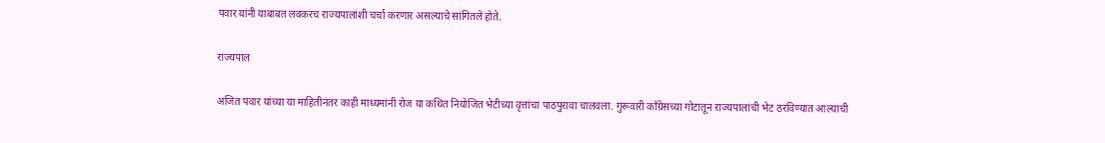पवार यांनी याबाबत लवकरच राज्यपालांशी चर्चा करणार असल्याचे सांगितले होते.

राज्यपाल

अजित पवार यांच्या या माहितीनंतर काही माध्यमांनी रोज या कथित नियोजित भेटीच्या वृत्तांचा पाठपुरावा चालवला. गुरूवारी काँग्रेसच्या गोटातून राज्यपालांची भेट ठरविण्यात आल्याची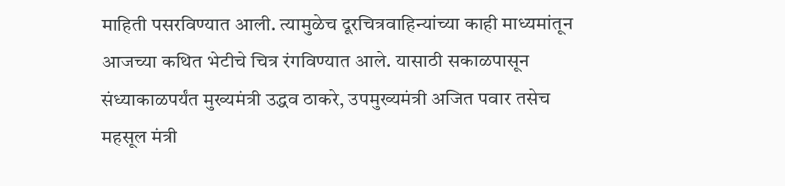माहिती पसरविण्यात आली. त्यामुळेच दूरचित्रवाहिन्यांच्या काही माध्यमांतून आजच्या कथित भेटीचे चित्र रंगविण्यात आले. यासाठी सकाळपासून संध्याकाळपर्यंत मुख्यमंत्री उद्धव ठाकरे, उपमुख्यमंत्री अजित पवार तसेच महसूल मंत्री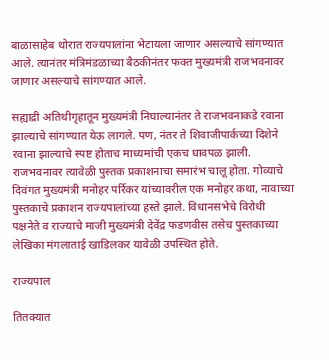बाळासाहेब थोरात राज्यपालांना भेटायला जाणार असल्याचे सांगण्यात आले. त्यानंतर मंत्रिमंडळाच्या बैठकीनंतर फक्त मुख्यमंत्री राजभवनावर जाणार असल्याचे सांगण्यात आले.

सह्याद्री अतिथीगृहातून मुख्यमंत्री निघाल्यानंतर ते राजभवनाकडे रवाना झाल्याचे सांगण्यात येऊ लागले. पण, नंतर ते शिवाजीपार्कच्या दिशेने रवाना झाल्याचे स्पष्ट होताच माध्यमांची एकच धावपळ झाली. राजभवनावर त्यावेळी पुस्तक प्रकाशनाचा समारंभ चालू होता. गोव्याचे दिवंगत मुख्यमंत्री मनोहर पर्रिकर यांच्यावरील एक मनोहर कथा, नावाच्या पुस्तकाचे प्रकाशन राज्यपालांच्या हस्ते झाले. विधानसभेचे विरोधी पक्षनेते व राज्याचे माजी मुख्यमंत्री देवेंद्र फडणवीस तसेच पुस्तकाच्या लेखिका मंगलाताई खाडिलकर यावेळी उपस्थित होते.

राज्यपाल

तितक्यात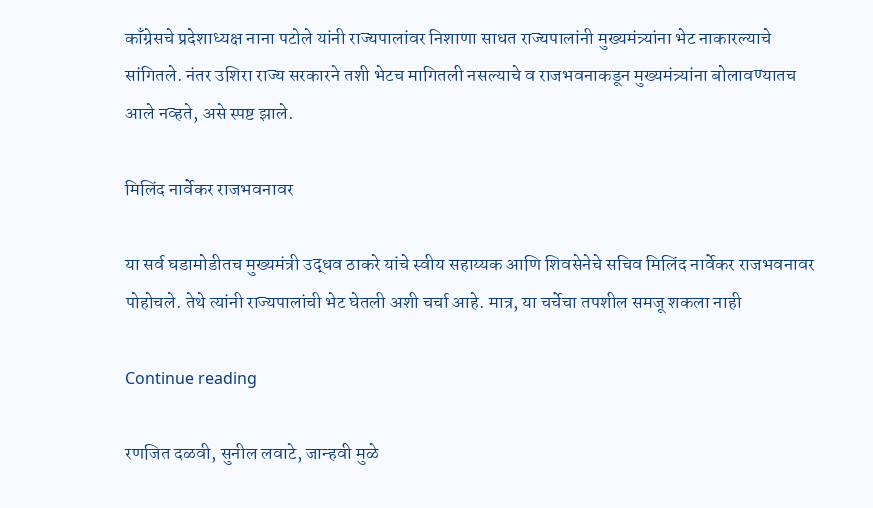काँग्रेसचे प्रदेशाध्यक्ष नाना पटोले यांनी राज्यपालांवर निशाणा साधत राज्यपालांनी मुख्यमंत्र्यांना भेट नाकारल्याचे सांगितले. नंतर उशिरा राज्य सरकारने तशी भेटच मागितली नसल्याचे व राजभवनाकडून मुख्यमंत्र्यांना बोलावण्यातच आले नव्हते, असे स्पष्ट झाले.

मिलिंद नार्वेकर राजभवनावर

या सर्व घडामोडीतच मुख्यमंत्री उद्धव ठाकरे यांचे स्वीय सहाय्यक आणि शिवसेनेचे सचिव मिलिंद नार्वेकर राजभवनावर पोहोचले. तेथे त्यांनी राज्यपालांची भेट घेतली अशी चर्चा आहे. मात्र, या चर्चेचा तपशील समजू शकला नाही

Continue reading

रणजित दळवी, सुनील लवाटे, जान्हवी मुळे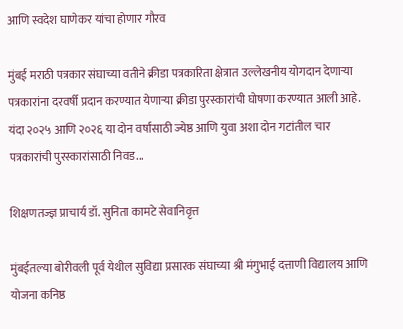आणि स्वदेश घाणेकर यांचा होणार गौरव

मुंबई मराठी पत्रकार संघाच्या वतीने क्रीडा पत्रकारिता क्षेत्रात उल्लेखनीय योगदान देणार्‍या पत्रकारांना दरवर्षी प्रदान करण्यात येणार्‍या क्रीडा पुरस्कारांची घोषणा करण्यात आली आहे. यंदा २०२५ आणि २०२६ या दोन वर्षांसाठी ज्येष्ठ आणि युवा अशा दोन गटांतील चार पत्रकारांची पुरस्कारांसाठी निवड...

शिक्षणतज्ज्ञ प्राचार्य डॉ. सुनिता कामटे सेवानिवृत्त

मुंबईतल्या बोरीवली पूर्व येथील सुविद्या प्रसारक संघाच्या श्री मंगुभाई दत्ताणी विद्यालय आणि योजना कनिष्ठ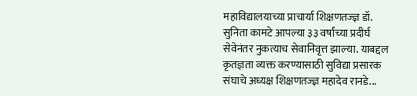महाविद्यालयाच्या प्राचार्या शिक्षणतज्ज्ञ डॉ. सुनिता कामटे आपल्या ३३ वर्षांच्या प्रदीर्घ सेवेनंतर नुकत्याच सेवानिवृत्त झाल्या. याबद्दल कृतज्ञता व्यक्त करण्यासाठी सुविद्या प्रसारक संघाचे अध्यक्ष शिक्षणतज्ज्ञ महादेव रानडे...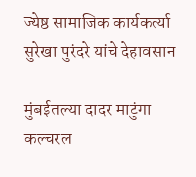ज्येष्ठ सामाजिक कार्यकर्त्या सुरेखा पुरंदरे यांचे देहावसान

मुंबईतल्या दादर माटुंगा कल्चरल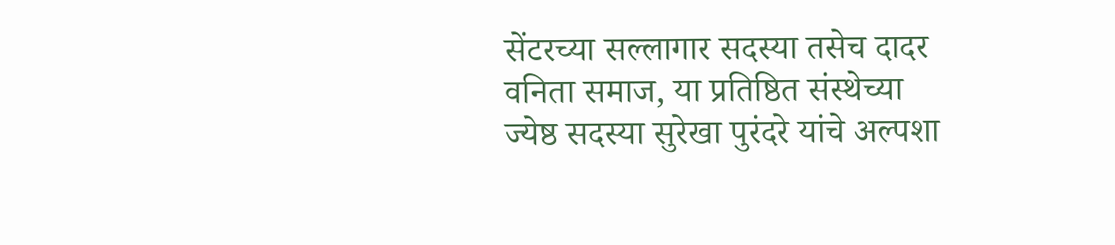सेंटरच्या सल्लागार सदस्या तसेच दादर वनिता समाज, या प्रतिष्ठित संस्थेच्या ज्येष्ठ सदस्या सुरेखा पुरंदरे यांचे अल्पशा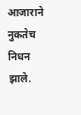आजाराने नुकतेच निधन झाले.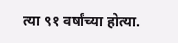त्या ९१ वर्षांच्या होत्या.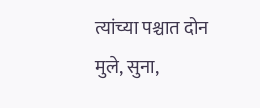त्यांच्या पश्चात दोन मुले, सुना,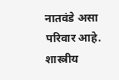नातवंडे असा परिवार आहे. शास्त्रीय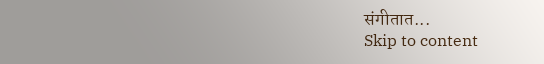संगीतात...
Skip to content